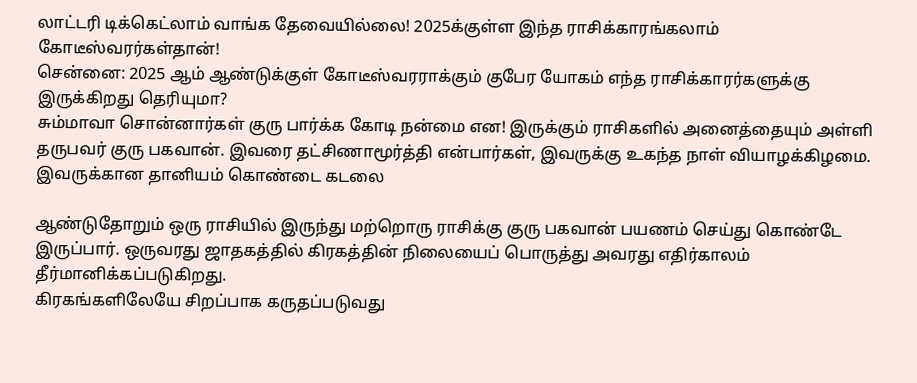லாட்டரி டிக்கெட்லாம் வாங்க தேவையில்லை! 2025க்குள்ள இந்த ராசிக்காரங்கலாம் கோடீஸ்வரர்கள்தான்!
சென்னை: 2025 ஆம் ஆண்டுக்குள் கோடீஸ்வரராக்கும் குபேர யோகம் எந்த ராசிக்காரர்களுக்கு இருக்கிறது தெரியுமா?
சும்மாவா சொன்னார்கள் குரு பார்க்க கோடி நன்மை என! இருக்கும் ராசிகளில் அனைத்தையும் அள்ளி தருபவர் குரு பகவான். இவரை தட்சிணாமூர்த்தி என்பார்கள், இவருக்கு உகந்த நாள் வியாழக்கிழமை. இவருக்கான தானியம் கொண்டை கடலை

ஆண்டுதோறும் ஒரு ராசியில் இருந்து மற்றொரு ராசிக்கு குரு பகவான் பயணம் செய்து கொண்டே இருப்பார். ஒருவரது ஜாதகத்தில் கிரகத்தின் நிலையைப் பொருத்து அவரது எதிர்காலம் தீர்மானிக்கப்படுகிறது.
கிரகங்களிலேயே சிறப்பாக கருதப்படுவது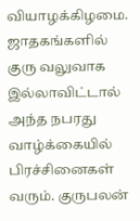வியாழக்கிழமை. ஜாதகங்களில் குரு வலுவாக இல்லாவிட்டால் அந்த நபரது வாழ்க்கையில் பிரச்சினைகள் வரும். குருபலன்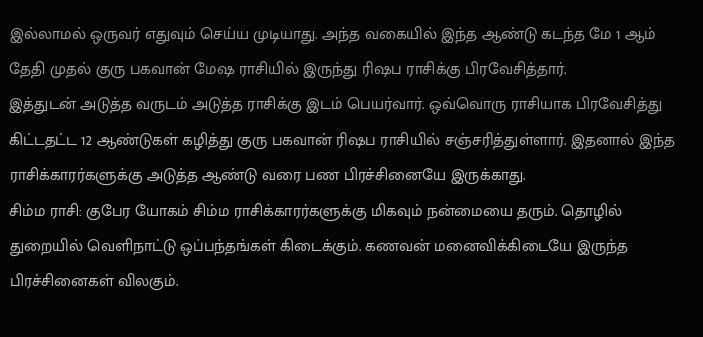இல்லாமல் ஒருவர் எதுவும் செய்ய முடியாது. அந்த வகையில் இந்த ஆண்டு கடந்த மே 1 ஆம் தேதி முதல் குரு பகவான் மேஷ ராசியில் இருந்து ரிஷப ராசிக்கு பிரவேசித்தார்.
இத்துடன் அடுத்த வருடம் அடுத்த ராசிக்கு இடம் பெயர்வார். ஒவ்வொரு ராசியாக பிரவேசித்து கிட்டதட்ட 12 ஆண்டுகள் கழித்து குரு பகவான் ரிஷப ராசியில் சஞ்சரித்துள்ளார். இதனால் இந்த ராசிக்காரர்களுக்கு அடுத்த ஆண்டு வரை பண பிரச்சினையே இருக்காது.
சிம்ம ராசி: குபேர யோகம் சிம்ம ராசிக்காரர்களுக்கு மிகவும் நன்மையை தரும். தொழில் துறையில் வெளிநாட்டு ஒப்பந்தங்கள் கிடைக்கும். கணவன் மனைவிக்கிடையே இருந்த பிரச்சினைகள் விலகும்.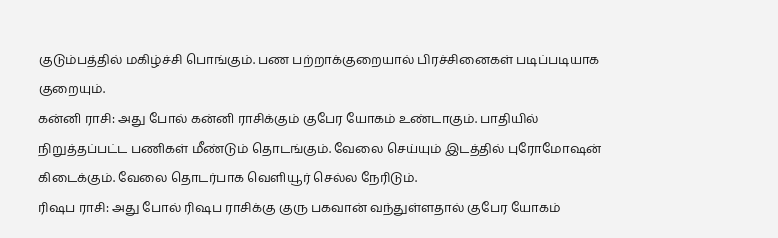குடும்பத்தில் மகிழ்ச்சி பொங்கும். பண பற்றாக்குறையால் பிரச்சினைகள் படிப்படியாக குறையும்.
கன்னி ராசி: அது போல் கன்னி ராசிக்கும் குபேர யோகம் உண்டாகும். பாதியில் நிறுத்தப்பட்ட பணிகள் மீண்டும் தொடங்கும். வேலை செய்யும் இடத்தில் புரோமோஷன் கிடைக்கும். வேலை தொடர்பாக வெளியூர் செல்ல நேரிடும்.
ரிஷப ராசி: அது போல் ரிஷப ராசிக்கு குரு பகவான் வந்துள்ளதால் குபேர யோகம்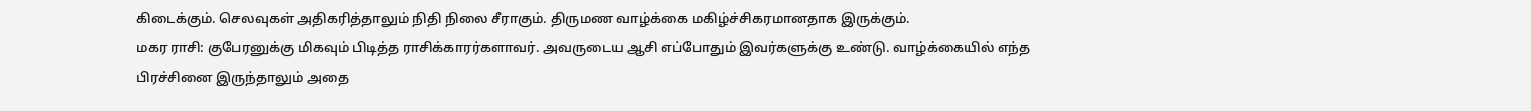கிடைக்கும். செலவுகள் அதிகரித்தாலும் நிதி நிலை சீராகும். திருமண வாழ்க்கை மகிழ்ச்சிகரமானதாக இருக்கும்.
மகர ராசி: குபேரனுக்கு மிகவும் பிடித்த ராசிக்காரர்களாவர். அவருடைய ஆசி எப்போதும் இவர்களுக்கு உண்டு. வாழ்க்கையில் எந்த பிரச்சினை இருந்தாலும் அதை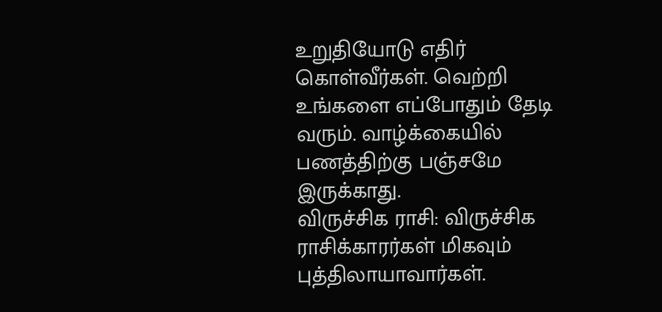உறுதியோடு எதிர் கொள்வீர்கள். வெற்றி உங்களை எப்போதும் தேடி வரும். வாழ்க்கையில் பணத்திற்கு பஞ்சமே இருக்காது.
விருச்சிக ராசி: விருச்சிக ராசிக்காரர்கள் மிகவும் புத்திலாயாவார்கள்.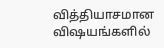வித்தியாசமான விஷயங்களில்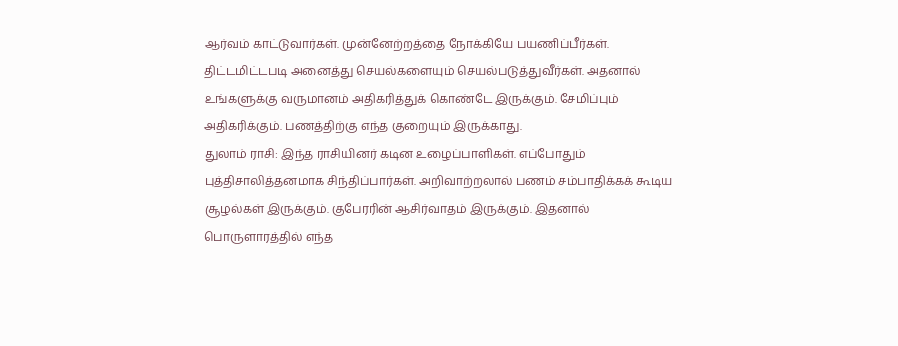ஆர்வம் காட்டுவார்கள். முன்னேற்றத்தை நோக்கியே பயணிப்பீர்கள். திட்டமிட்டபடி அனைத்து செயல்களையும் செயல்படுத்துவீர்கள். அதனால் உங்களுக்கு வருமானம் அதிகரித்துக் கொண்டே இருக்கும். சேமிப்பும் அதிகரிக்கும். பணத்திற்கு எந்த குறையும் இருக்காது.
துலாம் ராசி: இந்த ராசியினர் கடின உழைப்பாளிகள். எப்போதும் புத்திசாலித்தனமாக சிந்திப்பார்கள். அறிவாற்றலால் பணம் சம்பாதிக்கக் கூடிய சூழல்கள் இருக்கும். குபேரரின் ஆசிர்வாதம் இருக்கும். இதனால் பொருளாரத்தில் எந்த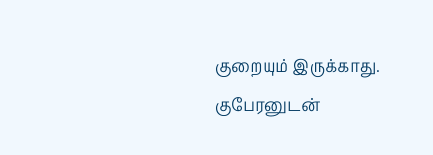குறையும் இருக்காது. குபேரனுடன்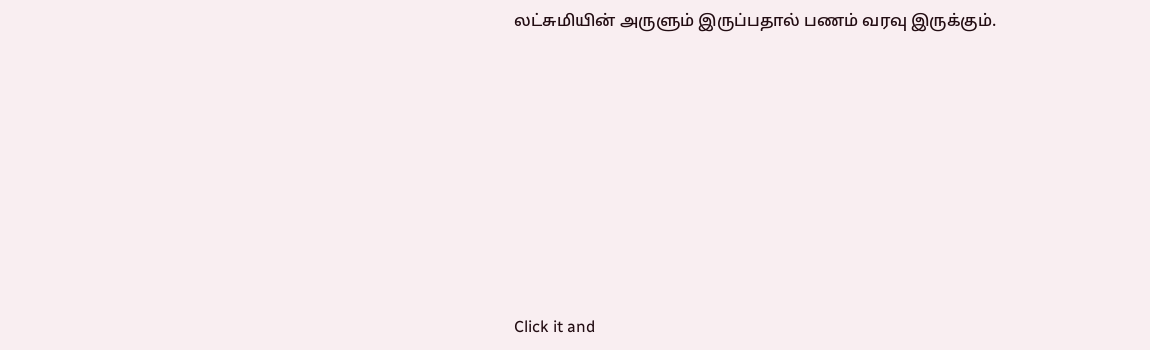லட்சுமியின் அருளும் இருப்பதால் பணம் வரவு இருக்கும்.












Click it and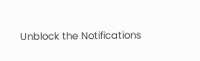Unblock the Notifications